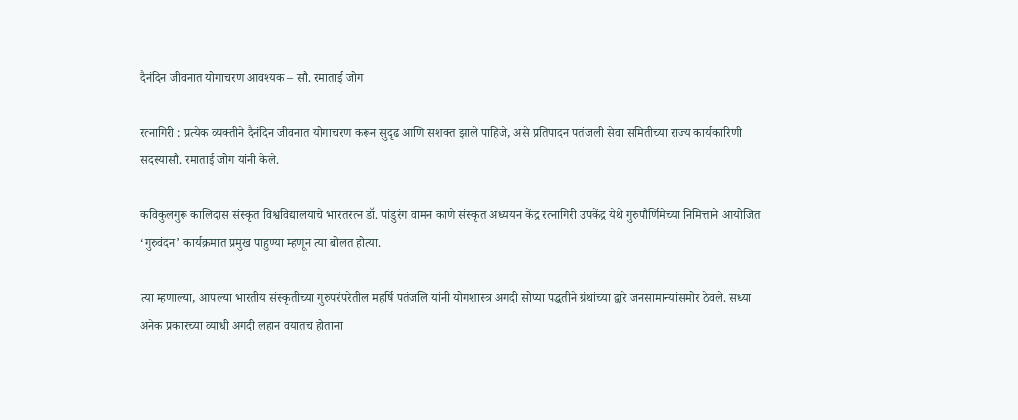दैनंदिन जीवनात योगाचरण आवश्यक – सौ. रमाताई जोग

रत्नागिरी : प्रत्येक व्यक्तीने दैनंदिन जीवनात योगाचरण करून सुदृढ आणि सशक्त झाले पाहिजे, असे प्रतिपादन पतंजली सेवा समितीच्या राज्य कार्यकारिणी सदस्यासौ. रमाताई जोग यांनी केले.

कविकुलगुरू कालिदास संस्कृत विश्वविद्यालयाचे भारतरत्न डॉ. पांडुरंग वामन काणे संस्कृत अध्ययन केंद्र रत्नागिरी उपकेंद्र येथे गुरुपौर्णिमेच्या निमित्ताने आयोजित ‘गुरुवंदन’ कार्यक्रमात प्रमुख पाहुण्या म्हणून त्या बोलत होत्या.

त्या म्हणाल्या, आपल्या भारतीय संस्कृतीच्या गुरुपरंपरेतील महर्षि पतंजलि यांनी योगशास्त्र अगदी सोप्या पद्धतीने ग्रंथांच्या द्वारे जनसामान्यांसमोर ठेवले. सध्या अनेक प्रकारच्या व्याधी अगदी लहान वयातच होताना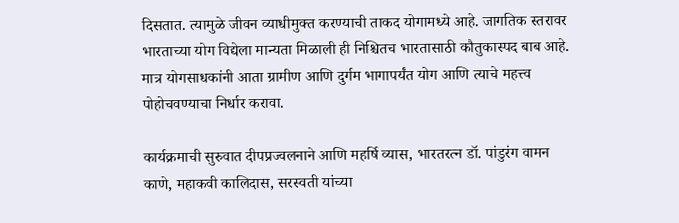दिसतात. त्यामुळे जीवन व्याधीमुक्त करण्याची ताकद योगामध्ये आहे. जागतिक स्तरावर भारताच्या योग विद्येला मान्यता मिळाली ही निश्चितच भारतासाठी कौतुकास्पद बाब आहे. मात्र योगसाधकांनी आता ग्रामीण आणि दुर्गम भागापर्यंत योग आणि त्याचे महत्त्व पोहोचवण्याचा निर्धार करावा.

कार्यक्रमाची सुरुवात दीपप्रज्वलनाने आणि महर्षि व्यास, भारतरत्न डॉ. पांडुरंग वामन काणे, महाकवी कालिदास, सरस्वती यांच्या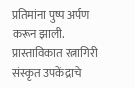प्रतिमांना पुष्प अर्पण करून झाली. प्रास्ताविकात रत्नागिरी संस्कृत उपकेंद्राचे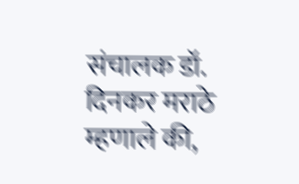संचालक डॉ. दिनकर मराठे म्हणाले की,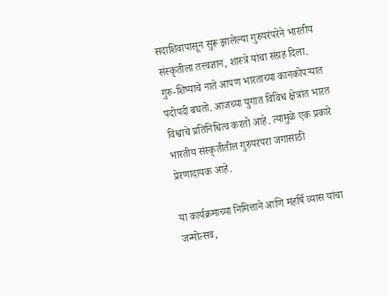सदाशिवापासून सुरू झालेल्या गुरुपरंपरेने भारतीय संस्कृतीला तत्त्वज्ञान, शास्त्रे यांचा संग्रह दिला. गुरु-शिष्याचे नाते आपण भारताच्या कानकोपऱ्यात पदोपदी बघतो. आजच्या युगात विविध क्षेत्रांत भारत विश्वाचे प्रतिनिधित्व करतो आहे. त्यामुळे एक प्रकारे भारतीय संस्कृतीतील गुरुपरंपरा जगासाठी प्रेरणादायक आहे.

या कार्यक्रमाच्या निमित्ताने आणि महर्षि व्यास यांचा जन्मोत्सव,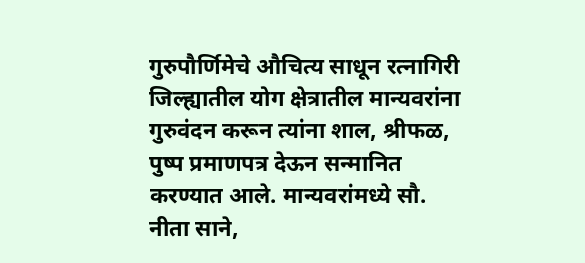गुरुपौर्णिमेचे औचित्य साधून रत्नागिरी जिल्ह्यातील योग क्षेत्रातील मान्यवरांना गुरुवंदन करून त्यांना शाल, श्रीफळ, पुष्प प्रमाणपत्र देऊन सन्मानित करण्यात आले. मान्यवरांमध्ये सौ. नीता साने,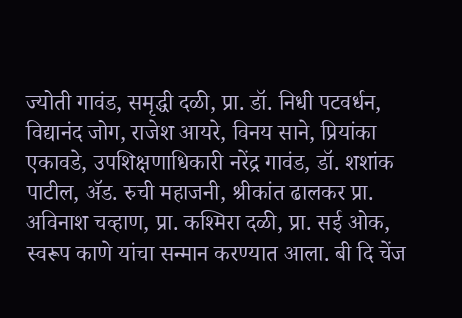ज्योती गावंड, समृद्धी दळी, प्रा. डॉ. निधी पटवर्धन, विद्यानंद जोग, राजेश आयरे, विनय साने, प्रियांका एकावडे, उपशिक्षणाधिकारी नरेंद्र गावंड, डॉ. शशांक पाटील, अ‍ॅड. रुची महाजनी, श्रीकांत ढालकर प्रा. अविनाश चव्हाण, प्रा. कश्मिरा दळी, प्रा. सई ओक, स्वरूप काणे यांचा सन्मान करण्यात आला. बी दि चेंज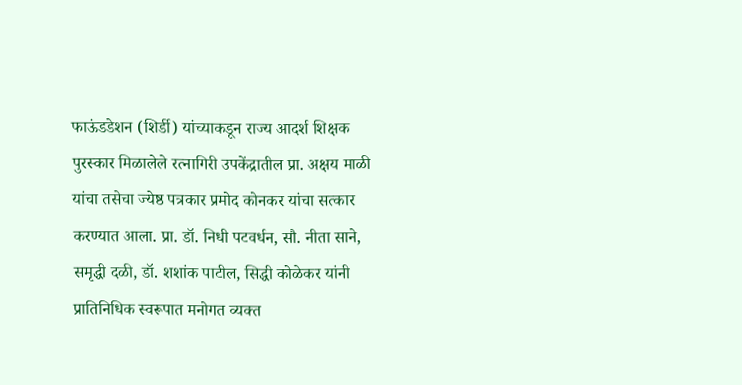फाऊंडडेशन (शिर्डी) यांच्याकडून राज्य आदर्श शिक्षक पुरस्कार मिळालेले रत्नागिरी उपकेंद्रातील प्रा. अक्षय माळी यांचा तसेचा ज्येष्ठ पत्रकार प्रमोद कोनकर यांचा सत्कार करण्यात आला. प्रा. डॉ. निधी पटवर्धन, सौ. नीता साने, समृद्धी दळी, डॉ. शशांक पाटील, सिद्धी कोळेकर यांनी प्रातिनिधिक स्वरूपात मनोगत व्यक्त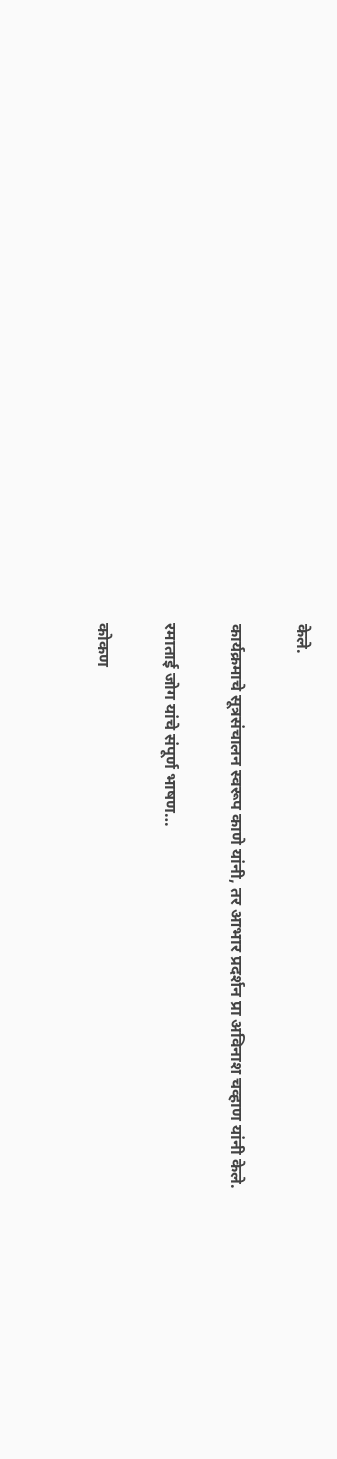केले.

कार्यक्रमाचे सूत्रसंचालन स्वरूप काणे यांनी, तर आभार प्रदर्शन प्रा अविनाश चव्हाण यांनी केले.

रमाताई जोग यांचे संपूर्ण भाषण…

कोकण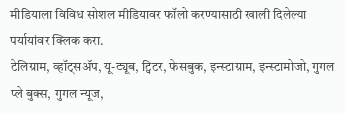मीडियाला विविध सोशल मीडियावर फॉलो करण्यासाठी खाली दिलेल्या पर्यायांवर क्लिक करा.
टेलिग्राम, व्हॉट्सॲप, यू-ट्यूब, ट्विटर, फेसबुक, इन्स्टाग्राम, इन्स्टामोजो, गुगल प्ले बुक्स, गुगल न्यूज,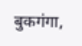बुकगंगा,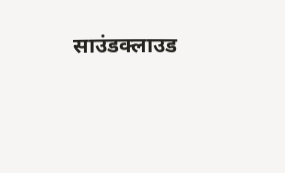साउंडक्लाउड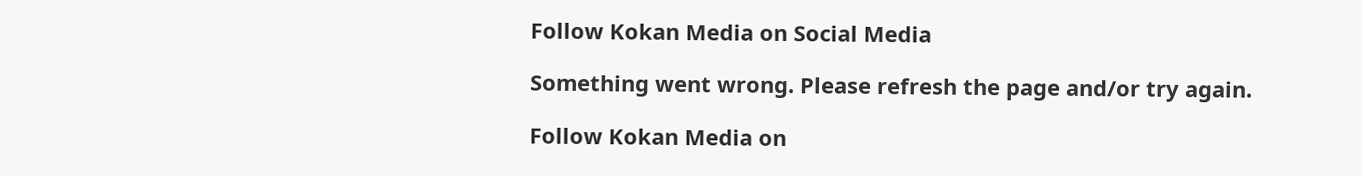Follow Kokan Media on Social Media

Something went wrong. Please refresh the page and/or try again.

Follow Kokan Media on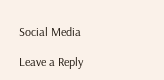Social Media

Leave a Reply